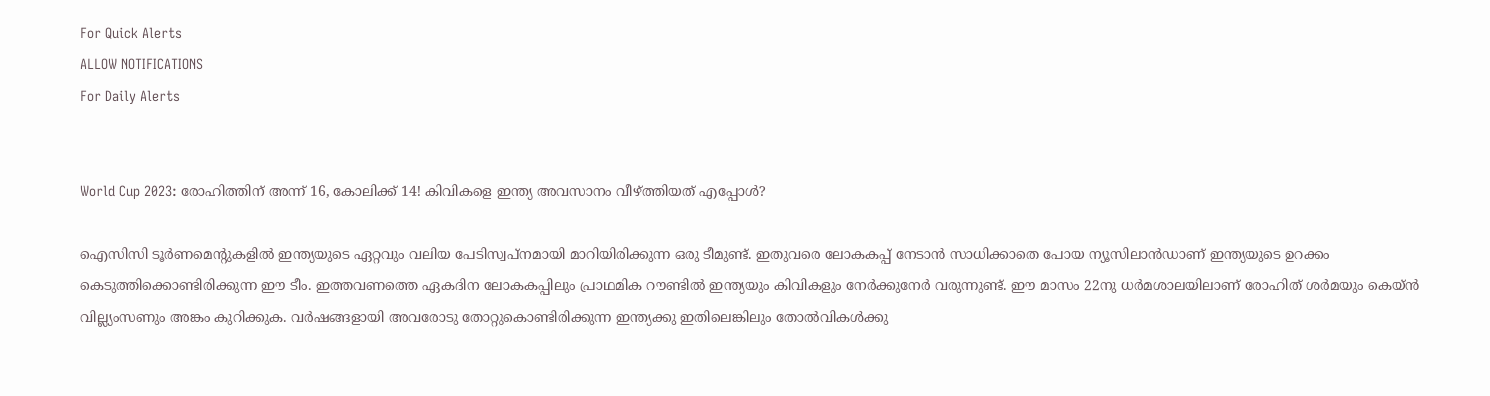For Quick Alerts
ALLOW NOTIFICATIONS
For Daily Alerts


World Cup 2023: രോഹിത്തിന് അന്ന് 16, കോലിക്ക് 14! കിവികളെ ഇന്ത്യ അവസാനം വീഴ്ത്തിയത് എപ്പോള്‍?

ഐസിസി ടൂര്‍ണമെന്റുകളില്‍ ഇന്ത്യയുടെ ഏറ്റവും വലിയ പേടിസ്വപ്‌നമായി മാറിയിരിക്കുന്ന ഒരു ടീമുണ്ട്. ഇതുവരെ ലോകകപ്പ് നേടാന്‍ സാധിക്കാതെ പോയ ന്യൂസിലാന്‍ഡാണ് ഇന്ത്യയുടെ ഉറക്കം കെടുത്തിക്കൊണ്ടിരിക്കുന്ന ഈ ടീം. ഇത്തവണത്തെ ഏകദിന ലോകകപ്പിലും പ്രാഥമിക റൗണ്ടില്‍ ഇന്ത്യയും കിവികളും നേര്‍ക്കുനേര്‍ വരുന്നുണ്ട്. ഈ മാസം 22നു ധര്‍മശാലയിലാണ് രോഹിത് ശര്‍മയും കെയ്ന്‍ വില്ല്യംസണും അങ്കം കുറിക്കുക. വര്‍ഷങ്ങളായി അവരോടു തോറ്റുകൊണ്ടിരിക്കുന്ന ഇന്ത്യക്കു ഇതിലെങ്കിലും തോല്‍വികള്‍ക്കു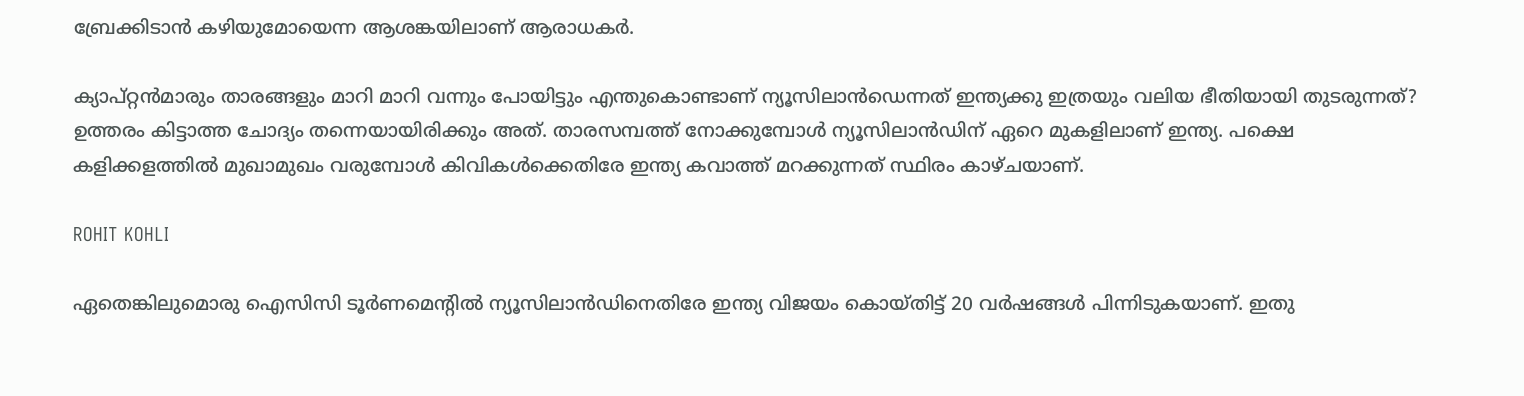ബ്രേക്കിടാന്‍ കഴിയുമോയെന്ന ആശങ്കയിലാണ് ആരാധകര്‍.

ക്യാപ്റ്റന്‍മാരും താരങ്ങളും മാറി മാറി വന്നും പോയിട്ടും എന്തുകൊണ്ടാണ് ന്യൂസിലാന്‍ഡെന്നത് ഇന്ത്യക്കു ഇത്രയും വലിയ ഭീതിയായി തുടരുന്നത്? ഉത്തരം കിട്ടാത്ത ചോദ്യം തന്നെയായിരിക്കും അത്. താരസമ്പത്ത് നോക്കുമ്പോള്‍ ന്യൂസിലാന്‍ഡിന് ഏറെ മുകളിലാണ് ഇന്ത്യ. പക്ഷെ കളിക്കളത്തില്‍ മുഖാമുഖം വരുമ്പോള്‍ കിവികള്‍ക്കെതിരേ ഇന്ത്യ കവാത്ത് മറക്കുന്നത് സ്ഥിരം കാഴ്ചയാണ്.

ROHIT KOHLI

ഏതെങ്കിലുമൊരു ഐസിസി ടൂര്‍ണമെന്റില്‍ ന്യൂസിലാന്‍ഡിനെതിരേ ഇന്ത്യ വിജയം കൊയ്തിട്ട് 20 വര്‍ഷങ്ങള്‍ പിന്നിടുകയാണ്. ഇതു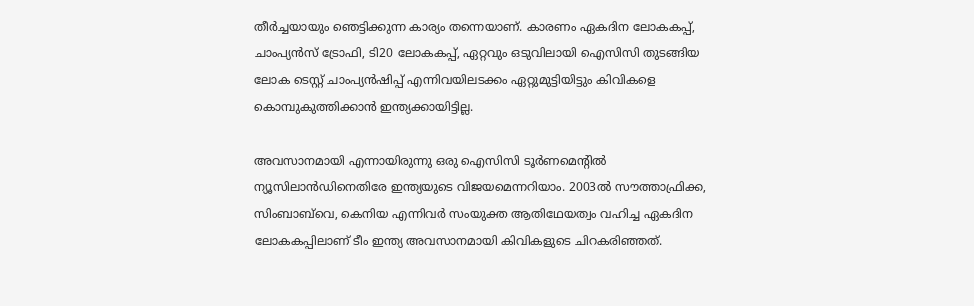തീര്‍ച്ചയായും ഞെട്ടിക്കുന്ന കാര്യം തന്നെയാണ്. കാരണം ഏകദിന ലോകകപ്പ്, ചാംപ്യന്‍സ് ട്രോഫി, ടി20 ലോകകപ്പ്, ഏറ്റവും ഒടുവിലായി ഐസിസി തുടങ്ങിയ ലോക ടെസ്റ്റ് ചാംപ്യന്‍ഷിപ്പ് എന്നിവയിലടക്കം ഏറ്റുമുട്ടിയിട്ടും കിവികളെ കൊമ്പുകുത്തിക്കാന്‍ ഇന്ത്യക്കായിട്ടില്ല.

അവസാനമായി എന്നായിരുന്നു ഒരു ഐസിസി ടൂര്‍ണമെന്റില്‍ ന്യൂസിലാന്‍ഡിനെതിരേ ഇന്ത്യയുടെ വിജയമെന്നറിയാം. 2003ല്‍ സൗത്താഫ്രിക്ക, സിംബാബ്‌വെ, കെനിയ എന്നിവര്‍ സംയുക്ത ആതിഥേയത്വം വഹിച്ച ഏകദിന ലോകകപ്പിലാണ് ടീം ഇന്ത്യ അവസാനമായി കിവികളുടെ ചിറകരിഞ്ഞത്.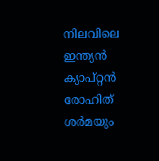നിലവിലെ ഇന്ത്യന്‍ ക്യാപ്റ്റന്‍ രോഹിത് ശര്‍മയും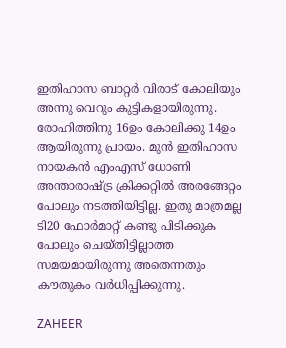ഇതിഹാസ ബാറ്റര്‍ വിരാട് കോലിയും അന്നു വെറും കുട്ടികളായിരുന്നു. രോഹിത്തിനു 16ഉം കോലിക്കു 14ഉം ആയിരുന്നു പ്രായം. മുന്‍ ഇതിഹാസ നായകന്‍ എംഎസ് ധോണി അന്താരാഷ്ട്ര ക്രിക്കറ്റില്‍ അരങ്ങേറ്റം പോലും നടത്തിയിട്ടില്ല. ഇതു മാത്രമല്ല ടി20 ഫോര്‍മാറ്റ് കണ്ടു പിടിക്കുക പോലും ചെയ്തിട്ടില്ലാത്ത സമയമായിരുന്നു അതെന്നതും കൗതുകം വര്‍ധിപ്പിക്കുന്നു.

ZAHEER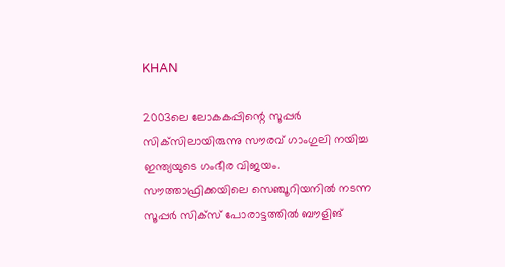KHAN

2003ലെ ലോകകപ്പിന്റെ സൂപ്പര്‍ സിക്‌സിലായിരുന്നു സൗരവ് ഗാംഗുലി നയിച്ച ഇന്ത്യയുടെ ഗംഭീര വിജയം. സൗത്താഫ്രിക്കയിലെ സെഞ്ചൂറിയനില്‍ നടന്ന സൂപ്പര്‍ സിക്‌സ് പോരാട്ടത്തില്‍ ബൗളിങ്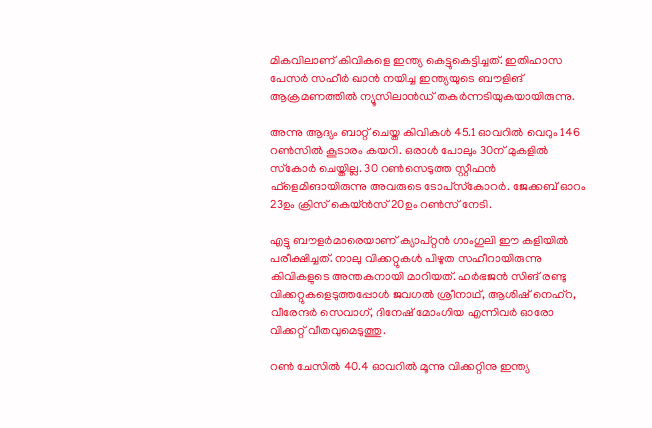മികവിലാണ് കിവികളെ ഇന്ത്യ കെട്ടുകെട്ടിച്ചത്. ഇതിഹാസ പേസര്‍ സഹീര്‍ ഖാന്‍ നയിച്ച ഇന്ത്യയുടെ ബൗളിങ് ആക്രമണത്തില്‍ ന്യൂസിലാന്‍ഡ് തകര്‍ന്നടിയുകയായിരുന്നു.

അന്നു ആദ്യം ബാറ്റ് ചെയ്ത കിവികള്‍ 45.1 ഓവറില്‍ വെറും 146 റണ്‍സില്‍ കൂടാരം കയറി. ഒരാള്‍ പോലും 30ന് മുകളില്‍ സ്‌കോര്‍ ചെയ്തില്ല. 30 റണ്‍സെടുത്ത സ്റ്റീഫന്‍ ഫ്‌ളെമിങായിരുന്നു അവരുടെ ടോപ്‌സ്‌കോറര്‍. ജേക്കബ് ഓറം 23ഉം ക്രിസ് കെയ്ന്‍സ് 20ഉം റണ്‍സ് നേടി.

എട്ടു ബൗളര്‍മാരെയാണ് ക്യാപ്റ്റന്‍ ഗാംഗുലി ഈ കളിയില്‍ പരീക്ഷിച്ചത്. നാലു വിക്കറ്റുകള്‍ പിഴുത സഹീറായിരുന്നു കിവികളുടെ അന്തകനായി മാറിയത്. ഹര്‍ഭജന്‍ സിങ് രണ്ടു വിക്കറ്റുകളെടുത്തപ്പോള്‍ ജവഗല്‍ ശ്രീനാഥ്, ആശിഷ് നെഹ്‌റ, വീരേന്ദര്‍ സെവാഗ്, ദിനേഷ് മോംഗിയ എന്നിവര്‍ ഓരോ വിക്കറ്റ് വീതവുമെടുത്തു.

റണ്‍ ചേസില്‍ 40.4 ഓവറില്‍ മൂന്നു വിക്കറ്റിനു ഇന്ത്യ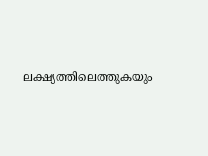ലക്ഷ്യത്തിലെത്തുകയും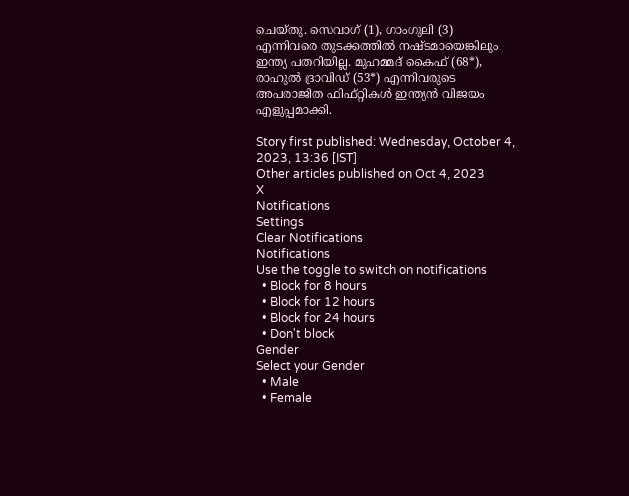ചെയ്തു. സെവാഗ് (1), ഗാംഗുലി (3) എന്നിവരെ തുടക്കത്തില്‍ നഷ്ടമായെങ്കിലും ഇന്ത്യ പതറിയില്ല. മുഹമ്മദ് കൈഫ് (68*), രാഹുല്‍ ദ്രാവിഡ് (53*) എന്നിവരുടെ അപരാജിത ഫിഫ്റ്റികള്‍ ഇന്ത്യന്‍ വിജയം എളുപ്പമാക്കി.

Story first published: Wednesday, October 4, 2023, 13:36 [IST]
Other articles published on Oct 4, 2023
X
Notifications
Settings
Clear Notifications
Notifications
Use the toggle to switch on notifications
  • Block for 8 hours
  • Block for 12 hours
  • Block for 24 hours
  • Don't block
Gender
Select your Gender
  • Male
  • Female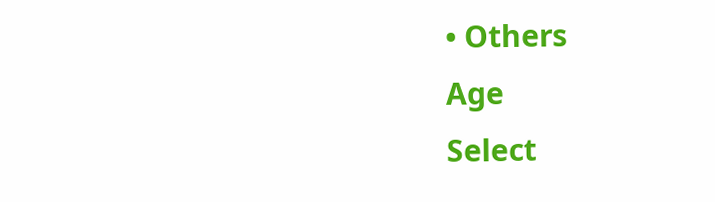• Others
Age
Select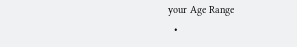your Age Range
  •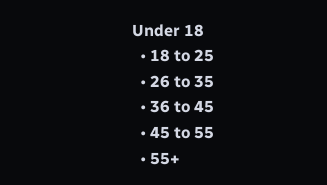Under 18
  • 18 to 25
  • 26 to 35
  • 36 to 45
  • 45 to 55
  • 55+